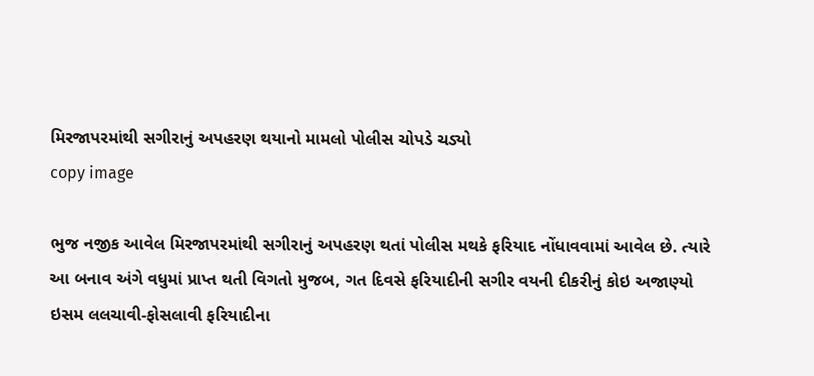મિરજાપરમાંથી સગીરાનું અપહરણ થયાનો મામલો પોલીસ ચોપડે ચડ્યો
copy image

ભુજ નજીક આવેલ મિરજાપરમાંથી સગીરાનું અપહરણ થતાં પોલીસ મથકે ફરિયાદ નોંધાવવામાં આવેલ છે. ત્યારે આ બનાવ અંગે વધુમાં પ્રાપ્ત થતી વિગતો મુજબ, ગત દિવસે ફરિયાદીની સગીર વયની દીકરીનું કોઇ અજાણ્યો ઇસમ લલચાવી-ફોસલાવી ફરિયાદીના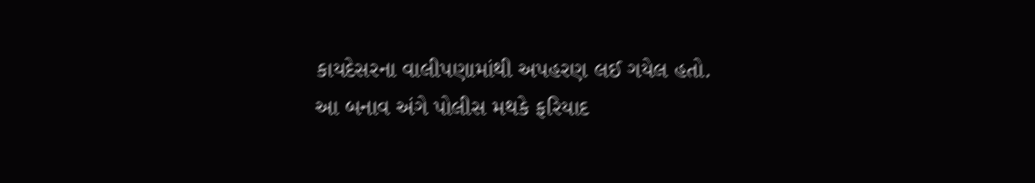કાયદેસરના વાલીપણામાંથી અપહરણ લઈ ગયેલ હતો. આ બનાવ અંગે પોલીસ મથકે ફરિયાદ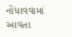નોંધાવવામાં આવતા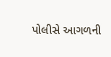પોલીસે આગળની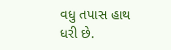વધુ તપાસ હાથ ધરી છે.